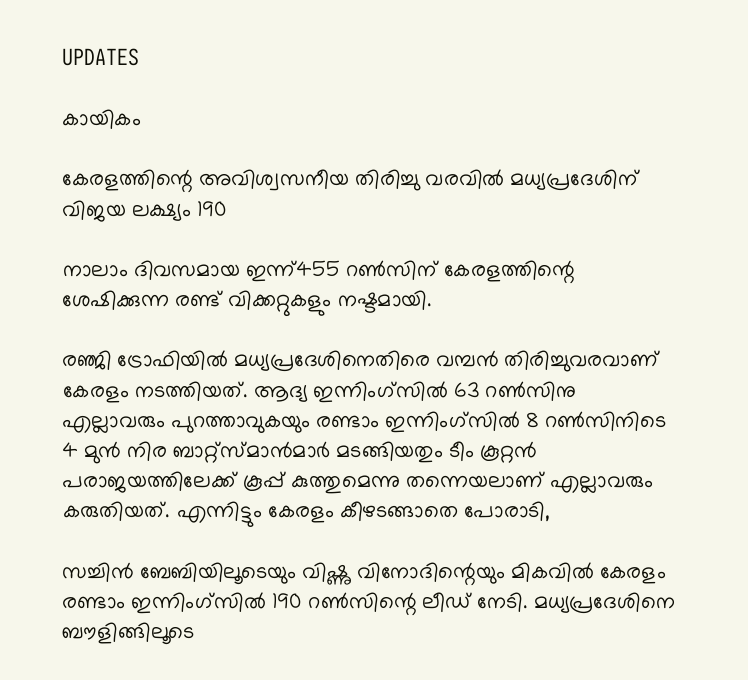UPDATES

കായികം

കേരളത്തിന്റെ അവിശ്വസനീയ തിരിച്ചു വരവില്‍ മധ്യപ്രദേശിന് വിജയ ലക്ഷ്യം 190

നാലാം ദിവസമായ ഇന്ന്455 റണ്‍സിന് കേരളത്തിന്റെ ശേഷിക്കുന്ന രണ്ട് വിക്കറ്റുകളും നഷ്ടമായി.

രഞ്ജി ട്രോഫിയില്‍ മധ്യപ്രദേശിനെതിരെ വമ്പന്‍ തിരിച്ചുവരവാണ് കേരളം നടത്തിയത്. ആദ്യ ഇന്നിംഗ്‌സില്‍ 63 റണ്‍സിനു എല്ലാവരും പുറത്താവുകയും രണ്ടാം ഇന്നിംഗ്‌സില്‍ 8 റണ്‍സിനിടെ 4 മുന്‍ നിര ബാറ്റ്‌സ്മാന്‍മാര്‍ മടങ്ങിയതും ടീം കൂറ്റന്‍ പരാജയത്തിലേക്ക് കൂപ്പ് കുത്തുമെന്നു തന്നെയലാണ് എല്ലാവരും കരുതിയത്. എന്നിട്ടും കേരളം കീഴടങ്ങാതെ പോരാടി,

സച്ചിന്‍ ബേബിയിലൂടെയും വിഷ്ണു വിനോദിന്റെയും മികവില്‍ കേരളം രണ്ടാം ഇന്നിംഗ്‌സില്‍ 190 റണ്‍സിന്റെ ലീഡ് നേടി. മധ്യപ്രദേശിനെ ബൗളിങ്ങിലൂടെ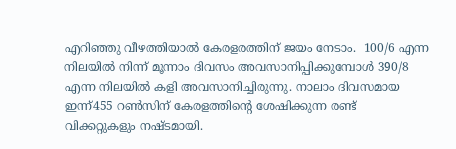എറിഞ്ഞു വീഴത്തിയാല്‍ കേരളരത്തിന് ജയം നേടാം.  100/6 എന്ന നിലയില്‍ നിന്ന് മൂന്നാം ദിവസം അവസാനിപ്പിക്കുമ്പോള്‍ 390/8 എന്ന നിലയില്‍ കളി അവസാനിച്ചിരുന്നു. നാലാം ദിവസമായ ഇന്ന്455 റണ്‍സിന് കേരളത്തിന്റെ ശേഷിക്കുന്ന രണ്ട് വിക്കറ്റുകളും നഷ്ടമായി.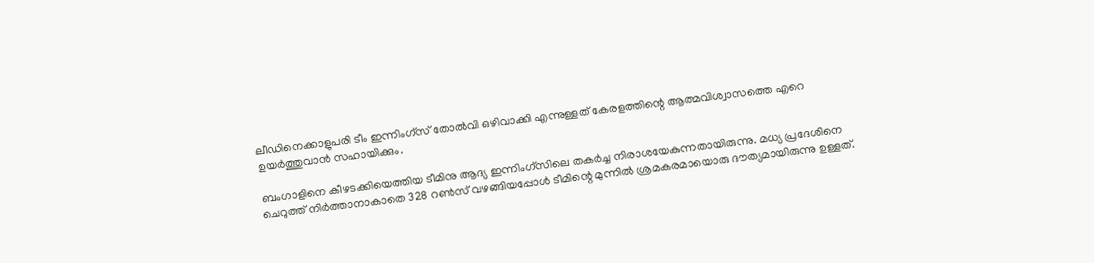ലീഡിനെക്കാളുപരി ടീം ഇന്നിംഗ്‌സ് തോല്‍വി ഒഴിവാക്കി എന്നുള്ളത് കേരളത്തിന്റെ ആത്മവിശ്വാസത്തെ എറെ ഉയര്‍ത്തുവാന്‍ സഹായിക്കും.

ബംഗാളിനെ കീഴടക്കിയെത്തിയ ടീമിനു ആദ്യ ഇന്നിംഗ്‌സിലെ തകര്‍ച്ച നിരാശയേകുന്നതായിരുന്നു. മധ്യ പ്രദേശിനെ ചെറുത്ത് നിര്‍ത്താനാകാതെ 328 റണ്‍സ് വഴങ്ങിയപ്പോള്‍ ടീമിന്റെ മുന്നില്‍ ശ്രമകരമായൊരു ദൗത്യമായിരുന്നു ഉള്ളത്.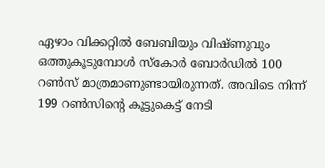ഏഴാം വിക്കറ്റില്‍ ബേബിയും വിഷ്ണുവും ഒത്തുകൂടുമ്പോള്‍ സ്‌കോര്‍ ബോര്‍ഡില്‍ 100 റണ്‍സ് മാത്രമാണുണ്ടായിരുന്നത്. അവിടെ നിന്ന് 199 റണ്‍സിന്റെ കൂട്ടുകെട്ട് നേടി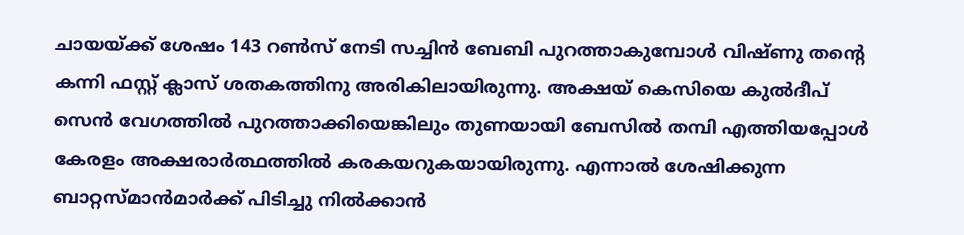ചായയ്ക്ക് ശേഷം 143 റണ്‍സ് നേടി സച്ചിന്‍ ബേബി പുറത്താകുമ്പോള്‍ വിഷ്ണു തന്റെ കന്നി ഫസ്റ്റ് ക്ലാസ് ശതകത്തിനു അരികിലായിരുന്നു. അക്ഷയ് കെസിയെ കുല്‍ദീപ് സെന്‍ വേഗത്തില്‍ പുറത്താക്കിയെങ്കിലും തുണയായി ബേസില്‍ തമ്പി എത്തിയപ്പോള്‍ കേരളം അക്ഷരാര്‍ത്ഥത്തില്‍ കരകയറുകയായിരുന്നു. എന്നാല്‍ ശേഷിക്കുന്ന ബാറ്റസ്മാന്‍മാര്‍ക്ക് പിടിച്ചു നില്‍ക്കാന്‍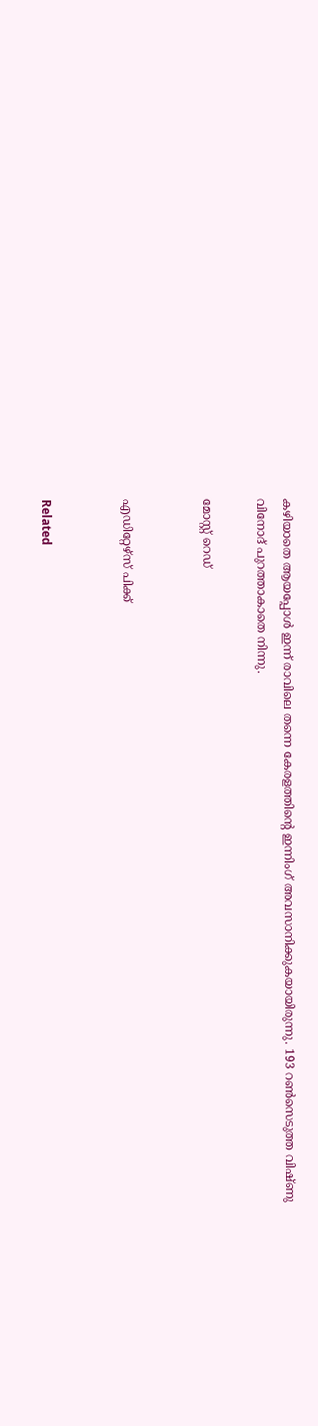കഴിയാതെ ആയപ്പോള്‍ ഇന്ന് രാവിലെ തന്നെ കേരളത്തിന്റെ ഇന്നിംഗ് അവസാനിക്കുകയായിരുന്നു. 193 റണ്‍സെടുത്ത വിഷ്ണു വിനോദ് പുറത്താകാതെ നിന്നു.

മോസ്റ്റ് റെഡ്


എഡിറ്റേഴ്സ് പിക്ക്


Related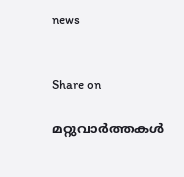news


Share on

മറ്റുവാര്‍ത്തകള്‍